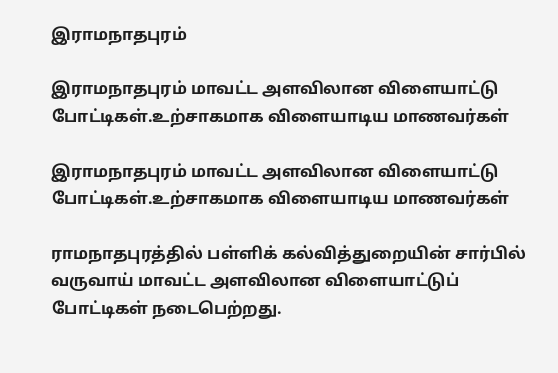இராமநாதபுரம்

இராமநாதபுரம் மாவட்ட அளவிலான விளையாட்டு போட்டிகள்.உற்சாகமாக விளையாடிய மாணவர்கள்

இராமநாதபுரம் மாவட்ட அளவிலான விளையாட்டு போட்டிகள்.உற்சாகமாக விளையாடிய மாணவர்கள்

ராமநாதபுரத்தில் பள்ளிக் கல்வித்துறையின் சார்பில் வருவாய் மாவட்ட அளவிலான விளையாட்டுப் போட்டிகள் நடைபெற்றது.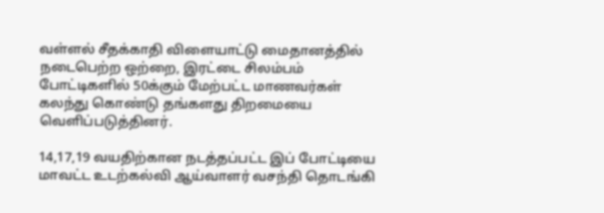வள்ளல் சீதக்காதி விளையாட்டு மைதானத்தில் நடைபெற்ற ஒற்றை, இரட்டை சிலம்பம் போட்டிகளில் 50க்கும் மேற்பட்ட மாணவர்கள் கலந்து கொண்டு தங்களது திறமையை வெளிப்படுத்தினர்.

14,17,19 வயதிற்கான நடத்தப்பட்ட இப் போட்டியை மாவட்ட உடற்கல்வி ஆய்வாளர் வசந்தி தொடங்கி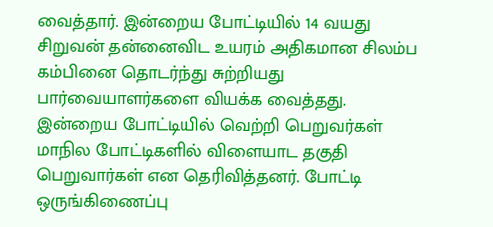வைத்தார். இன்றைய போட்டியில் 14 வயது சிறுவன் தன்னைவிட உயரம் அதிகமான சிலம்ப கம்பினை தொடர்ந்து சுற்றியது பார்வையாளர்களை வியக்க வைத்தது.
இன்றைய போட்டியில் வெற்றி பெறுவர்கள் மாநில போட்டிகளில் விளையாட தகுதி பெறுவார்கள் என தெரிவித்தனர். போட்டி ஒருங்கிணைப்பு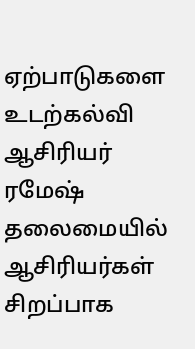ஏற்பாடுகளை உடற்கல்வி ஆசிரியர் ரமேஷ் தலைமையில் ஆசிரியர்கள் சிறப்பாக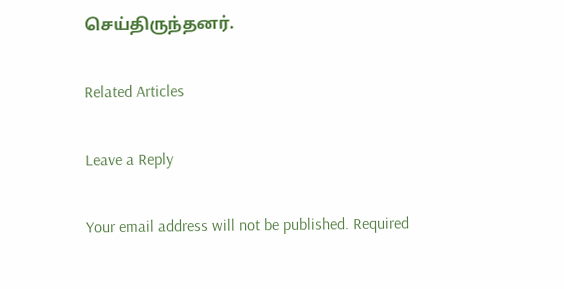செய்திருந்தனர்.

Related Articles

Leave a Reply

Your email address will not be published. Required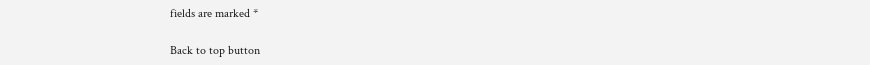fields are marked *

Back to top button